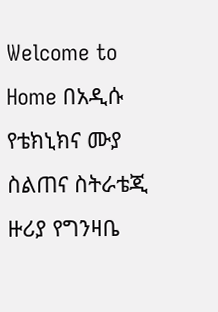Welcome to
Home በአዲሱ የቴክኒክና ሙያ ስልጠና ስትራቴጂ ዙሪያ የግንዛቤ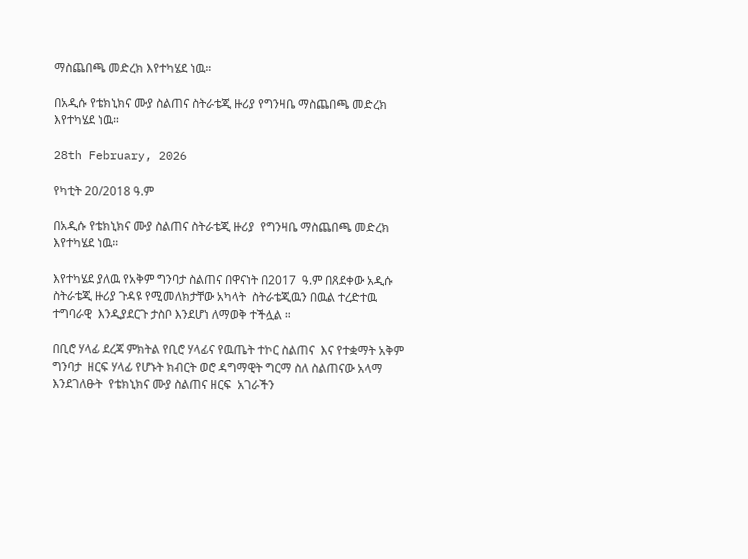ማስጨበጫ መድረክ እየተካሄደ ነዉ።

በአዲሱ የቴክኒክና ሙያ ስልጠና ስትራቴጂ ዙሪያ የግንዛቤ ማስጨበጫ መድረክ እየተካሄደ ነዉ።

28th February, 2026

የካቲት 20/2018 ዓ.ም

በአዲሱ የቴክኒክና ሙያ ስልጠና ስትራቴጂ ዙሪያ  የግንዛቤ ማስጨበጫ መድረክ እየተካሄደ ነዉ።

እየተካሄደ ያለዉ የአቅም ግንባታ ስልጠና በዋናነት በ2017  ዓ.ም በጸደቀው አዲሱ ስትራቴጂ ዙሪያ ጉዳዩ የሚመለክታቸው አካላት  ስትራቴጂዉን በዉል ተረድተዉ ተግባራዊ  እንዲያደርጉ ታስቦ እንደሆነ ለማወቅ ተችሏል ።

በቢሮ ሃላፊ ደረጃ ምክትል የቢሮ ሃላፊና የዉጤት ተኮር ስልጠና  እና የተቋማት አቅም ግንባታ  ዘርፍ ሃላፊ የሆኑት ክብርት ወሮ ዳግማዊት ግርማ ስለ ስልጠናው አላማ እንደገለፁት  የቴክኒክና ሙያ ስልጠና ዘርፍ  አገራችን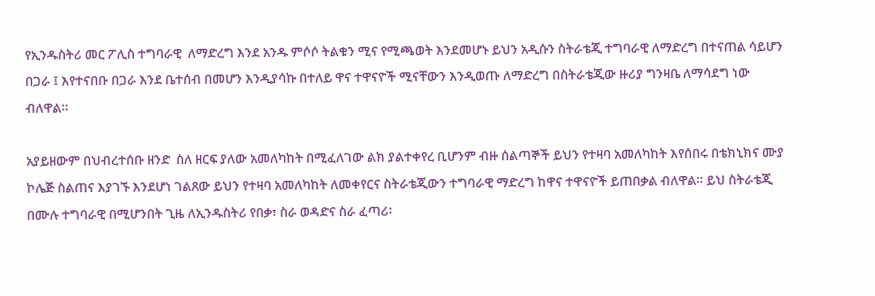የኢንዱስትሪ መር ፖሊስ ተግባራዊ  ለማድረግ እንደ አንዱ ምሶሶ ትልቁን ሚና የሚጫወት እንደመሆኑ ይህን አዲሱን ስትራቴጂ ተግባራዊ ለማድረግ በተናጠል ሳይሆን በጋራ ፤ እየተናበቡ በጋራ እንደ ቤተሰብ በመሆን እንዲያሳኩ በተለይ ዋና ተዋናዮች ሚናቸውን እንዲወጡ ለማድረግ በስትራቴጂው ዙሪያ ግንዛቤ ለማሳደግ ነው ብለዋል።

አያይዘውም በህብረተሰቡ ዘንድ  ስለ ዘርፍ ያለው አመለካከት በሚፈለገው ልክ ያልተቀየረ ቢሆንም ብዙ ሰልጣኞች ይህን የተዛባ አመለካከት እየሰበሩ በቴክኒክና ሙያ ኮሌጅ ስልጠና እያገኙ እንደሆነ ገልጸው ይህን የተዛባ አመለካከት ለመቀየርና ስትራቴጂውን ተግባራዊ ማድረግ ከዋና ተዋናዮች ይጠበቃል ብለዋል። ይህ ስትራቴጂ በሙሉ ተግባራዊ በሚሆንበት ጊዜ ለኢንዱስትሪ የበቃ፣ ስራ ወዳድና ስራ ፈጣሪ፡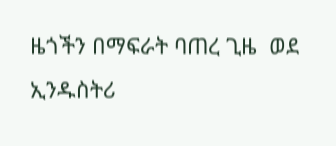ዜጎችን በማፍራት ባጠረ ጊዜ  ወደ ኢንዱስትሪ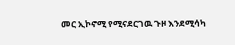መር ኢኮኖሚ የሚናደርገዉ ጉዞ እንደሚሳካ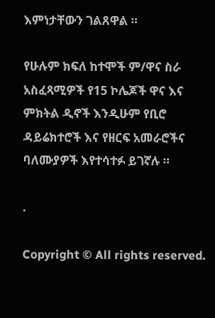እምነታቸውን ገልጸዋል ።

የሁሉም ክፍለ ከተሞች ም/ዋና ስራ አስፈጻሚዎች የ15 ኮሌጆች ዋና እና ምክትል ዲኖች እንዲሁም የቢሮ ዳይሬክተሮች እና የዘርፍ አመራሮችና ባለሙያዎች እየተሳተፉ ይገኛሉ ።

.

Copyright © All rights reserved.